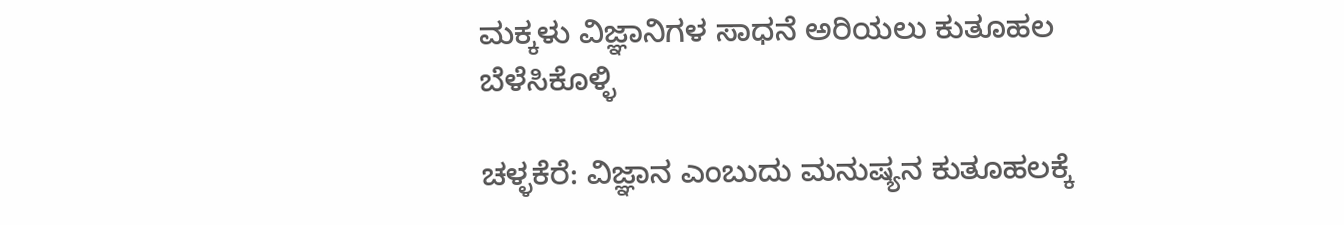ಮಕ್ಕಳು ವಿಜ್ಞಾನಿಗಳ ಸಾಧನೆ ಅರಿಯಲು ಕುತೂಹಲ ಬೆಳೆಸಿಕೊಳ್ಳಿ

ಚಳ್ಳಕೆರೆ: ವಿಜ್ಞಾನ ಎಂಬುದು ಮನುಷ್ಯನ ಕುತೂಹಲಕ್ಕೆ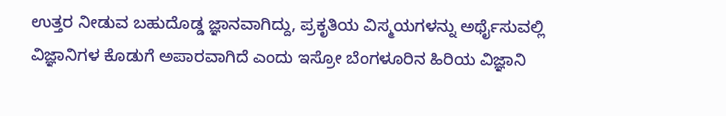ಉತ್ತರ ನೀಡುವ ಬಹುದೊಡ್ಡ ಜ್ಞಾನವಾಗಿದ್ದು, ಪ್ರಕೃತಿಯ ವಿಸ್ಮಯಗಳನ್ನು ಅರ್ಥೈಸುವಲ್ಲಿ ವಿಜ್ಞಾನಿಗಳ ಕೊಡುಗೆ ಅಪಾರವಾಗಿದೆ ಎಂದು ಇಸ್ರೋ ಬೆಂಗಳೂರಿನ ಹಿರಿಯ ವಿಜ್ಞಾನಿ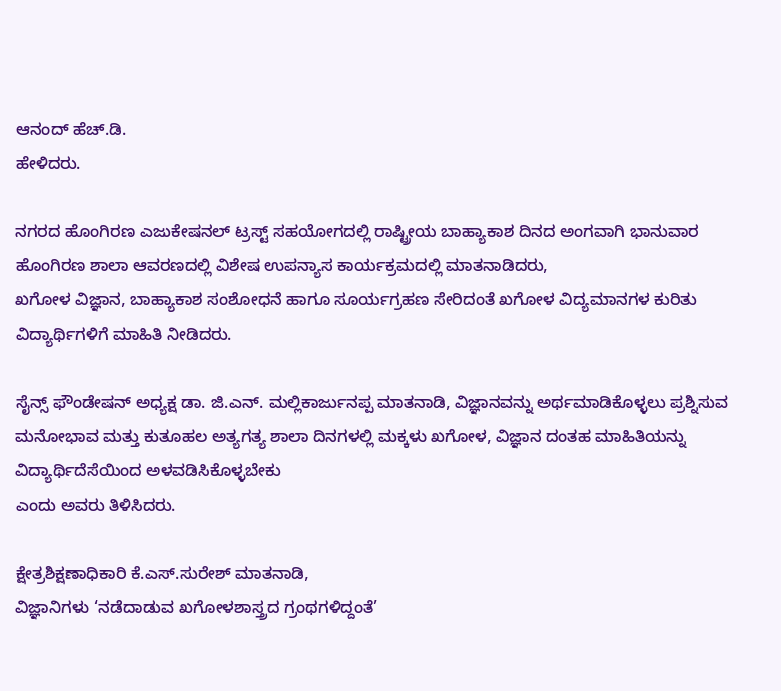ಆನಂದ್ ಹೆಚ್.ಡಿ.
ಹೇಳಿದರು.

ನಗರದ ಹೊಂಗಿರಣ ಎಜುಕೇಷನಲ್ ಟ್ರಸ್ಟ್‌ ಸಹಯೋಗದಲ್ಲಿ ರಾಷ್ಟ್ರೀಯ ಬಾಹ್ಯಾಕಾಶ ದಿನದ ಅಂಗವಾಗಿ ಭಾನುವಾರ ಹೊಂಗಿರಣ ಶಾಲಾ ಆವರಣದಲ್ಲಿ ವಿಶೇಷ ಉಪನ್ಯಾಸ ಕಾರ್ಯಕ್ರಮದಲ್ಲಿ ಮಾತನಾಡಿದರು,
ಖಗೋಳ ವಿಜ್ಞಾನ, ಬಾಹ್ಯಾಕಾಶ ಸಂಶೋಧನೆ ಹಾಗೂ ಸೂರ್ಯಗ್ರಹಣ ಸೇರಿದಂತೆ ಖಗೋಳ ವಿದ್ಯಮಾನಗಳ ಕುರಿತು ವಿದ್ಯಾರ್ಥಿಗಳಿಗೆ ಮಾಹಿತಿ ನೀಡಿದರು.

ಸೈನ್ಸ್ ಫೌಂಡೇಷನ್ ಅಧ್ಯಕ್ಷ ಡಾ. ಜಿ.ಎನ್. ಮಲ್ಲಿಕಾರ್ಜುನಪ್ಪ ಮಾತನಾಡಿ, ವಿಜ್ಞಾನವನ್ನು ಅರ್ಥಮಾಡಿಕೊಳ್ಳಲು ಪ್ರಶ್ನಿಸುವ ಮನೋಭಾವ ಮತ್ತು ಕುತೂಹಲ ಅತ್ಯಗತ್ಯ ಶಾಲಾ ದಿನಗಳಲ್ಲಿ ಮಕ್ಕಳು ಖಗೋಳ, ವಿಜ್ಞಾನ ದಂತಹ ಮಾಹಿತಿಯನ್ನು ವಿದ್ಯಾರ್ಥಿದೆಸೆಯಿಂದ ಅಳವಡಿಸಿಕೊಳ್ಳಬೇಕು
ಎಂದು ಅವರು ತಿಳಿಸಿದರು.

ಕ್ಷೇತ್ರ‌ಶಿಕ್ಷಣಾಧಿಕಾರಿ ಕೆ.ಎಸ್.ಸುರೇಶ್ ಮಾತನಾಡಿ,
ವಿಜ್ಞಾನಿಗಳು ‘ನಡೆದಾಡುವ ಖಗೋಳಶಾಸ್ತ್ರದ ಗ್ರಂಥಗಳಿದ್ದಂತೆ’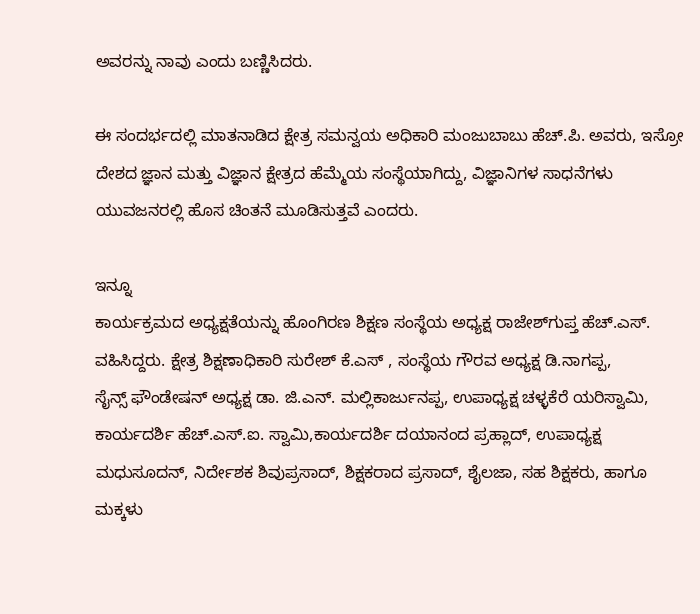ಅವರನ್ನು ನಾವು ಎಂದು ಬಣ್ಣಿಸಿದರು.

ಈ ಸಂದರ್ಭದಲ್ಲಿ ಮಾತನಾಡಿದ ಕ್ಷೇತ್ರ ಸಮನ್ವಯ ಅಧಿಕಾರಿ ಮಂಜುಬಾಬು ಹೆಚ್.ಪಿ. ಅವರು, ಇಸ್ರೋ ದೇಶದ ಜ್ಞಾನ ಮತ್ತು ವಿಜ್ಞಾನ ಕ್ಷೇತ್ರದ ಹೆಮ್ಮೆಯ ಸಂಸ್ಥೆಯಾಗಿದ್ದು, ವಿಜ್ಞಾನಿಗಳ ಸಾಧನೆಗಳು ಯುವಜನರಲ್ಲಿ ಹೊಸ ಚಿಂತನೆ ಮೂಡಿಸುತ್ತವೆ ಎಂದರು.

ಇನ್ನೂ
ಕಾರ್ಯಕ್ರಮದ ಅಧ್ಯಕ್ಷತೆಯನ್ನು ಹೊಂಗಿರಣ ಶಿಕ್ಷಣ ಸಂಸ್ಥೆಯ ಅಧ್ಯಕ್ಷ ರಾಜೇಶ್‌ಗುಪ್ತ ಹೆಚ್.ಎಸ್. ವಹಿಸಿದ್ದರು. ಕ್ಷೇತ್ರ ಶಿಕ್ಷಣಾಧಿಕಾರಿ ಸುರೇಶ್ ಕೆ.ಎಸ್ , ಸಂಸ್ಥೆಯ ಗೌರವ ಅಧ್ಯಕ್ಷ ಡಿ.ನಾಗಪ್ಪ,
ಸೈನ್ಸ್ ಫೌಂಡೇಷನ್ ಅಧ್ಯಕ್ಷ ಡಾ. ಜಿ.ಎನ್. ಮಲ್ಲಿಕಾರ್ಜುನಪ್ಪ, ಉಪಾಧ್ಯಕ್ಷ ಚಳ್ಳಕೆರೆ ಯರಿಸ್ವಾಮಿ, ಕಾರ್ಯದರ್ಶಿ ಹೆಚ್.ಎಸ್.ಐ. ಸ್ವಾಮಿ,ಕಾರ್ಯದರ್ಶಿ ದಯಾನಂದ ಪ್ರಹ್ಲಾದ್, ಉಪಾಧ್ಯಕ್ಷ ಮಧುಸೂದನ್, ನಿರ್ದೇಶಕ ಶಿವುಪ್ರಸಾದ್, ಶಿಕ್ಷಕರಾದ ಪ್ರಸಾದ್, ಶೈಲಜಾ, ಸಹ ಶಿಕ್ಷಕರು, ಹಾಗೂ ಮಕ್ಕಳು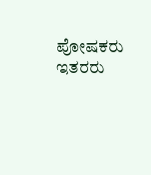ಪೋಷಕರು ಇತರರು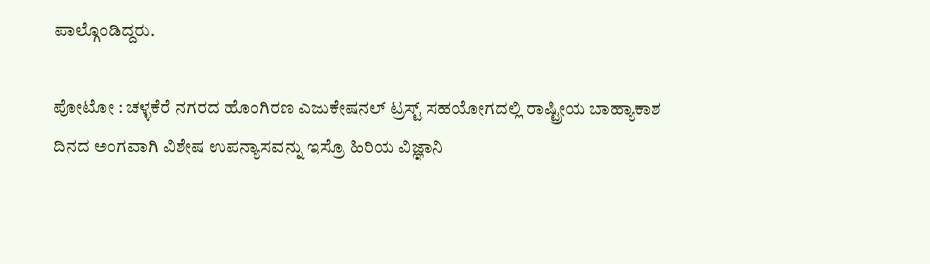ಪಾಲ್ಗೊಂಡಿದ್ದರು.

ಪೋಟೋ : ಚಳ್ಳಕೆರೆ ನಗರದ ಹೊಂಗಿರಣ ಎಜುಕೇಷನಲ್ ಟ್ರಸ್ಟ್‌ ಸಹಯೋಗದಲ್ಲಿ ರಾಷ್ಟ್ರೀಯ ಬಾಹ್ಯಾಕಾಶ ದಿನದ ಅಂಗವಾಗಿ ವಿಶೇಷ ಉಪನ್ಯಾಸವನ್ನು ಇಸ್ರೊ ಹಿರಿಯ ವಿಜ್ಞಾನಿ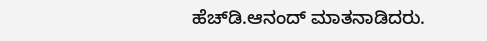ಹೆಚ್‌ಡಿ.ಆನಂದ್ ಮಾತನಾಡಿದರು.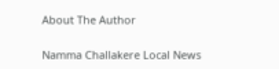About The Author

Namma Challakere Local News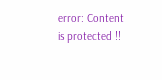error: Content is protected !!